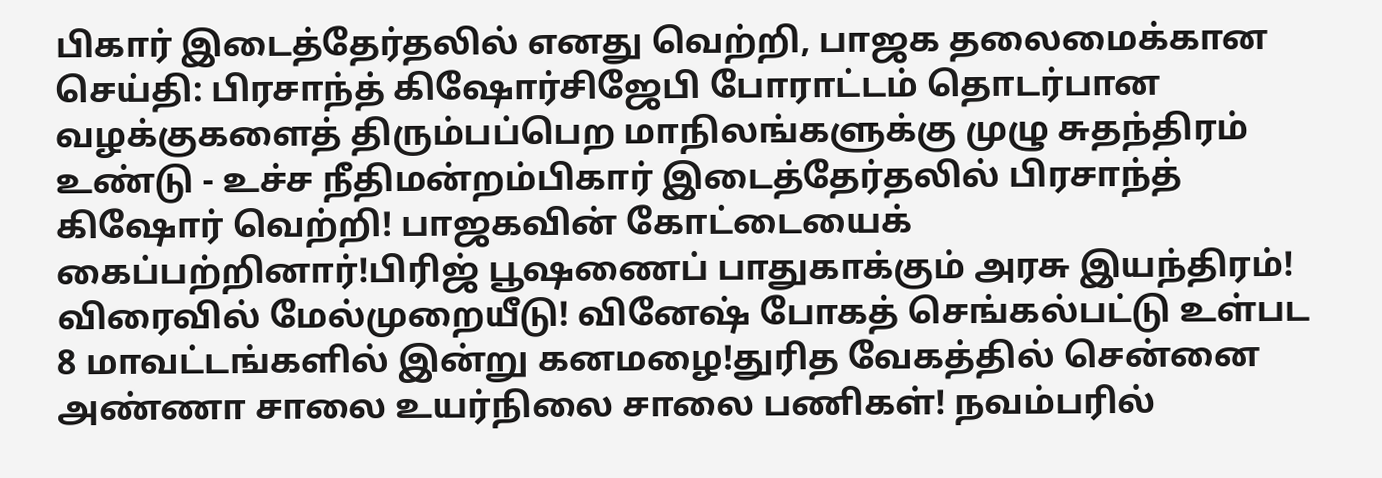பிகார் இடைத்தேர்தலில் எனது வெற்றி, பாஜக தலைமைக்கான செய்தி: பிரசாந்த் கிஷோர்சிஜேபி போராட்டம் தொடர்பான வழக்குகளைத் திரும்பப்பெற மாநிலங்களுக்கு முழு சுதந்திரம் உண்டு - உச்ச நீதிமன்றம்பிகார் இடைத்தேர்தலில் பிரசாந்த் கிஷோர் வெற்றி! பாஜகவின் கோட்டையைக் கைப்பற்றினார்!பிரிஜ் பூஷணைப் பாதுகாக்கும் அரசு இயந்திரம்! விரைவில் மேல்முறையீடு! வினேஷ் போகத் செங்கல்பட்டு உள்பட 8 மாவட்டங்களில் இன்று கனமழை!துரித வேகத்தில் சென்னை அண்ணா சாலை உயர்நிலை சாலை பணிகள்! நவம்பரில்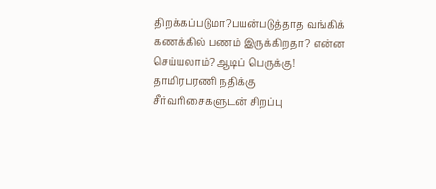திறக்கப்படுமா?பயன்படுத்தாத வங்கிக் கணக்கில் பணம் இருக்கிறதா? என்ன செய்யலாம்?ஆடிப் பெருக்கு! தாமிரபரணி நதிக்கு சீர்வரிசைகளுடன் சிறப்பு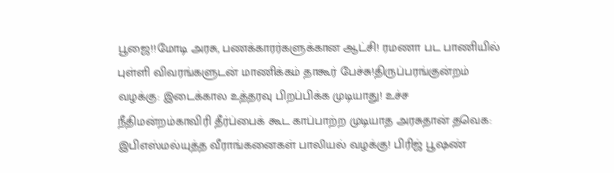பூஜை!!மோடி அரசு, பணக்காரர்களுக்கான ஆட்சி! ரமணா பட பாணியில் புள்ளி விவரங்களுடன் மாணிக்கம் தாகூர் பேச்சு!திருப்பரங்குன்றம் வழக்கு: இடைக்கால உத்தரவு பிறப்பிக்க முடியாது! உச்ச நீதிமன்றம்காவிரி தீர்ப்பைக் கூட காப்பாற்ற முடியாத அரசுதான் தவெக: இபிஎஸ்மல்யுத்த வீராங்கனைகள் பாலியல் வழக்கு! பிரிஜ் பூஷண்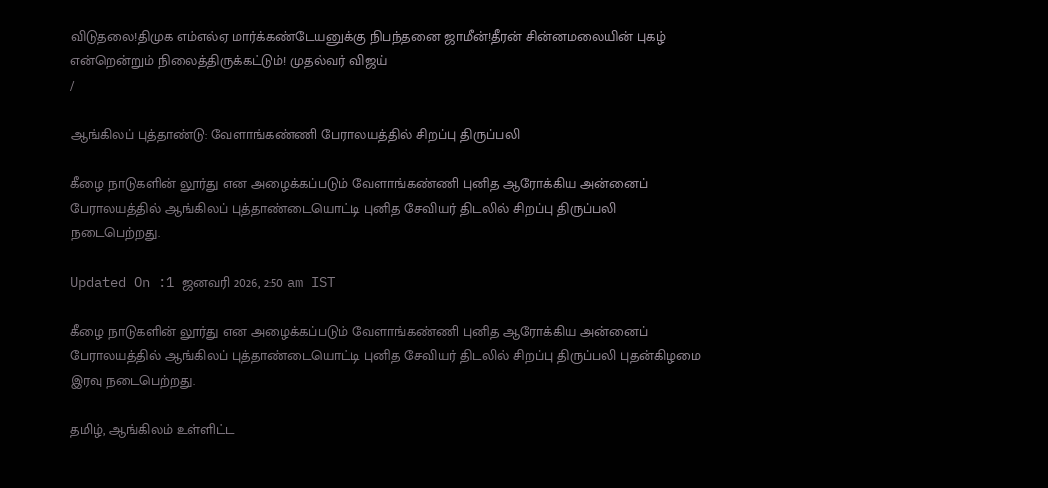விடுதலை!திமுக எம்எல்ஏ மார்க்கண்டேயனுக்கு நிபந்தனை ஜாமீன்!தீரன் சின்னமலையின் புகழ் என்றென்றும் நிலைத்திருக்கட்டும்! முதல்வர் விஜய்
/

ஆங்கிலப் புத்தாண்டு: வேளாங்கண்ணி பேராலயத்தில் சிறப்பு திருப்பலி

கீழை நாடுகளின் லூர்து என அழைக்கப்படும் வேளாங்கண்ணி புனித ஆரோக்கிய அன்னைப் பேராலயத்தில் ஆங்கிலப் புத்தாண்டையொட்டி புனித சேவியர் திடலில் சிறப்பு திருப்பலி நடைபெற்றது.

Updated On :1 ஜனவரி 2026, 2:50 am IST

கீழை நாடுகளின் லூர்து என அழைக்கப்படும் வேளாங்கண்ணி புனித ஆரோக்கிய அன்னைப் பேராலயத்தில் ஆங்கிலப் புத்தாண்டையொட்டி புனித சேவியர் திடலில் சிறப்பு திருப்பலி புதன்கிழமை இரவு நடைபெற்றது.

தமிழ், ஆங்கிலம் உள்ளிட்ட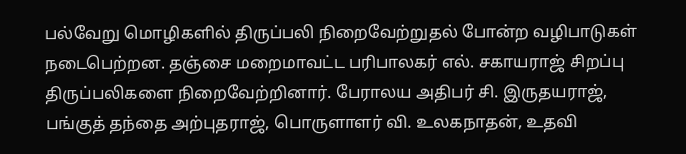பல்வேறு மொழிகளில் திருப்பலி நிறைவேற்றுதல் போன்ற வழிபாடுகள் நடைபெற்றன. தஞ்சை மறைமாவட்ட பரிபாலகர் எல். சகாயராஜ் சிறப்பு திருப்பலிகளை நிறைவேற்றினார். பேராலய அதிபர் சி. இருதயராஜ், பங்குத் தந்தை அற்புதராஜ், பொருளாளர் வி. உலகநாதன், உதவி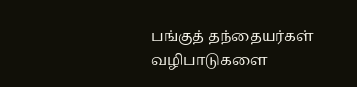பங்குத் தந்தையர்கள் வழிபாடுகளை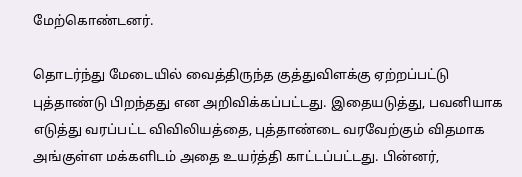மேற்கொண்டனர்.

தொடர்ந்து மேடையில் வைத்திருந்த குத்துவிளக்கு ஏற்றப்பட்டு புத்தாண்டு பிறந்தது என அறிவிக்கப்பட்டது. இதையடுத்து, பவனியாக எடுத்து வரப்பட்ட விவிலியத்தை, புத்தாண்டை வரவேற்கும் விதமாக அங்குள்ள மக்களிடம் அதை உயர்த்தி காட்டப்பட்டது. பின்னர்,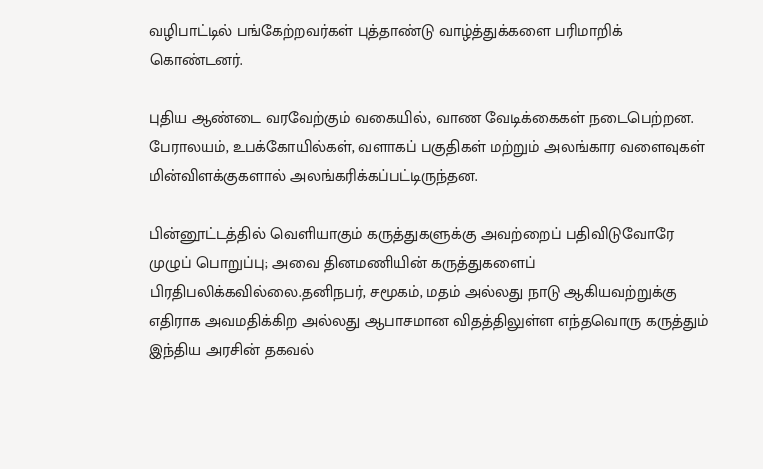வழிபாட்டில் பங்கேற்றவர்கள் புத்தாண்டு வாழ்த்துக்களை பரிமாறிக் கொண்டனர்.

புதிய ஆண்டை வரவேற்கும் வகையில், வாண வேடிக்கைகள் நடைபெற்றன. பேராலயம், உபக்கோயில்கள், வளாகப் பகுதிகள் மற்றும் அலங்கார வளைவுகள் மின்விளக்குகளால் அலங்கரிக்கப்பட்டிருந்தன.

பின்னூட்டத்தில் வெளியாகும் கருத்துகளுக்கு அவற்றைப் பதிவிடுவோரே முழுப் பொறுப்பு; அவை தினமணியின் கருத்துகளைப் பிரதிபலிக்கவில்லை.தனிநபர், சமூகம், மதம் அல்லது நாடு ஆகியவற்றுக்கு எதிராக அவமதிக்கிற அல்லது ஆபாசமான விதத்திலுள்ள எந்தவொரு கருத்தும் இந்திய அரசின் தகவல்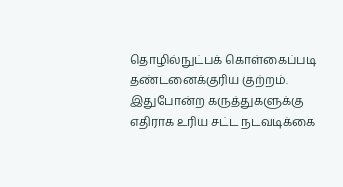தொழில்நுட்பக் கொள்கைப்படி தண்டனைக்குரிய குற்றம். இதுபோன்ற கருத்துகளுக்கு எதிராக உரிய சட்ட நடவடிக்கை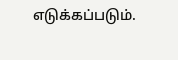எடுக்கப்படும்.